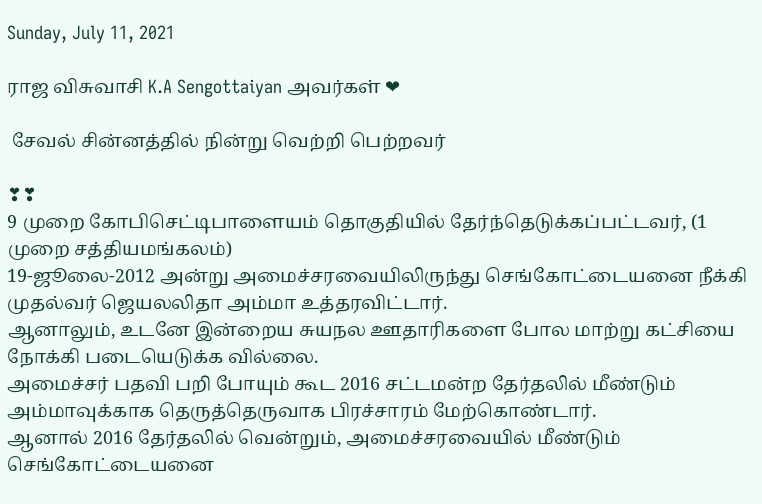Sunday, July 11, 2021

ராஜ விசுவாசி K.A Sengottaiyan அவர்கள் ❤

 சேவல் சின்னத்தில் நின்று வெற்றி பெற்றவர்

❣❣
9 முறை கோபிசெட்டிபாளையம் தொகுதியில் தேர்ந்தெடுக்கப்பட்டவர், (1 முறை சத்தியமங்கலம்)
19-ஜூலை-2012 அன்று அமைச்சரவையிலிருந்து செங்கோட்டையனை நீக்கி முதல்வர் ஜெயலலிதா அம்மா உத்தரவிட்டார்.
ஆனாலும், உடனே இன்றைய சுயநல ஊதாரிகளை போல மாற்று கட்சியை நோக்கி படையெடுக்க வில்லை.
அமைச்சர் பதவி பறி போயும் கூட 2016 சட்டமன்ற தேர்தலில் மீண்டும் அம்மாவுக்காக தெருத்தெருவாக பிரச்சாரம் மேற்கொண்டார்.
ஆனால் 2016 தேர்தலில் வென்றும், அமைச்சரவையில் மீண்டும் செங்கோட்டையனை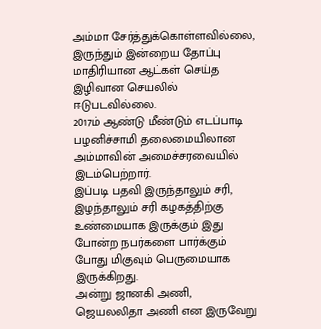அம்மா சேர்த்துக்கொள்ளவில்லை, இருந்தும் இன்றைய தோப்பு மாதிரியான ஆட்கள் செய்த இழிவான செயலில் ஈடுபடவில்லை.
2017ம் ஆண்டு மீண்டும் எடப்பாடி பழனிச்சாமி தலைமையிலான அம்மாவின் அமைச்சரவையில் இடம்பெற்றார்.
இப்படி பதவி இருந்தாலும் சரி, இழந்தாலும் சரி கழகத்திற்கு உண்மையாக இருக்கும் இது போன்ற நபர்களை பார்க்கும் போது மிகுவும் பெருமையாக இருக்கிறது.
அன்று ஜானகி அணி, ஜெயலலிதா அணி என இருவேறு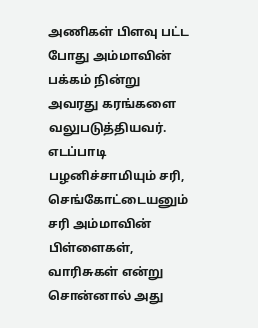அணிகள் பிளவு பட்ட போது அம்மாவின் பக்கம் நின்று அவரது கரங்களை வலுபடுத்தியவர்.
எடப்பாடி பழனிச்சாமியும் சரி, செங்கோட்டையனும் சரி அம்மாவின் பிள்ளைகள், வாரிசுகள் என்று சொன்னால் அது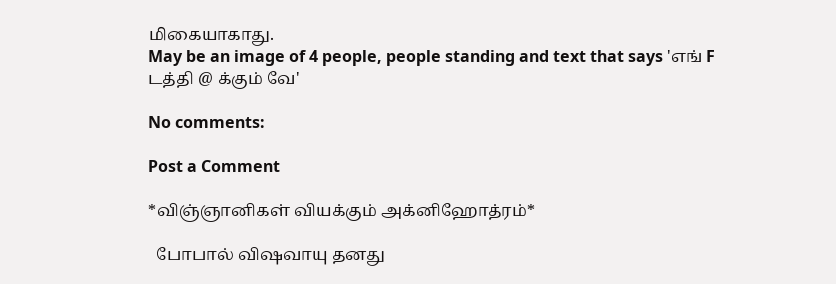மிகையாகாது.
May be an image of 4 people, people standing and text that says 'எங் F டத்தி @ க்கும் வே'

No comments:

Post a Comment

*விஞ்ஞானிகள் வியக்கும் அக்னிஹோத்ரம்*

  போபால் விஷவாயு தனது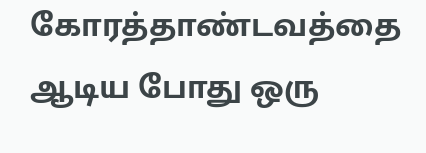கோரத்தாண்டவத்தை ஆடிய போது ஒரு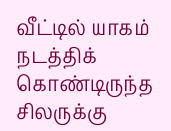வீட்டில் யாகம் நடத்திக் கொண்டிருந்த சிலருக்கு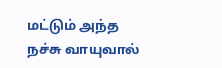மட்டும் அந்த நச்சு வாயுவால்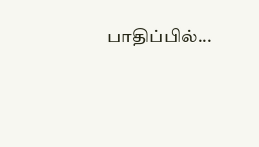பாதிப்பில்...